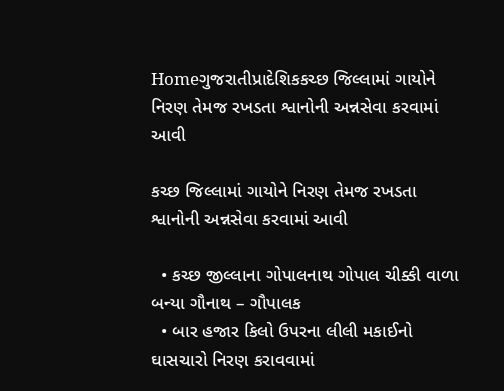Homeગુજરાતીપ્રાદેશિકકચ્છ જિલ્લામાં ગાયોને નિરણ તેમજ રખડતા શ્વાનોની અન્નસેવા કરવામાં આવી

કચ્છ જિલ્લામાં ગાયોને નિરણ તેમજ રખડતા શ્વાનોની અન્નસેવા કરવામાં આવી

  • કચ્છ જીલ્લાના ગોપાલનાથ ગોપાલ ચીક્કી વાળા બન્યા ગૌનાથ – ગૌપાલક
  • બાર હજાર કિલો ઉપરના લીલી મકાઈનો ઘાસચારો નિરણ કરાવવામાં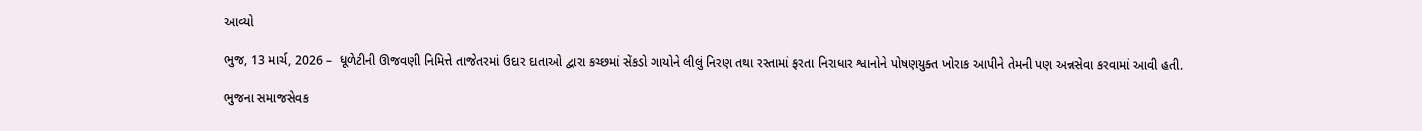આવ્યો

ભુજ, 13 માર્ચ, 2026 –  ધૂળેટીની ઊજવણી નિમિત્તે તાજેતરમાં ઉદાર દાતાઓ દ્વારા કચ્છમાં સેંકડો ગાયોને લીલું નિરણ તથા રસ્તામાં ફરતા નિરાધાર શ્વાનોને પોષણયુક્ત ખોરાક આપીને તેમની પણ અન્નસેવા કરવામાં આવી હતી.

ભુજના સમાજસેવક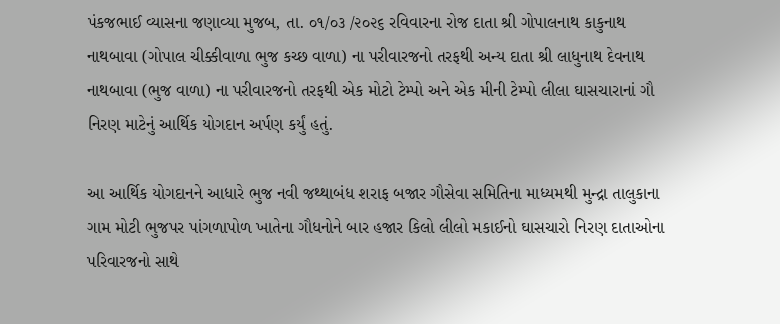પંકજભાઈ વ્યાસના જણાવ્યા મુજબ, તા. ૦૧/૦૩ /૨૦૨૬ રવિવારના રોજ દાતા શ્રી ગોપાલનાથ કાકુનાથ નાથબાવા (ગોપાલ ચીક્કીવાળા ભુજ કચ્છ વાળા) ના પરીવારજનો તરફથી અન્ય દાતા શ્રી લાધુનાથ દેવનાથ નાથબાવા (ભુજ વાળા) ના પરીવારજનો તરફથી એક મોટો ટેમ્પો અને એક મીની ટેમ્પો લીલા ઘાસચારાનાં ગૌ નિરણ માટેનું આર્થિક યોગદાન અર્પણ કર્યું હતું.

આ આર્થિક યોગદાનને આધારે ભુજ નવી જથ્થાબંધ શરાફ બજાર ગૌસેવા સમિતિના માધ્યમથી મુન્દ્રા તાલુકાના ગામ મોટી ભુજપર પાંગળાપોળ ખાતેના ગૌધનોને બાર હજાર કિલો લીલો મકાઈનો ઘાસચારો નિરણ દાતાઓના પરિવારજનો સાથે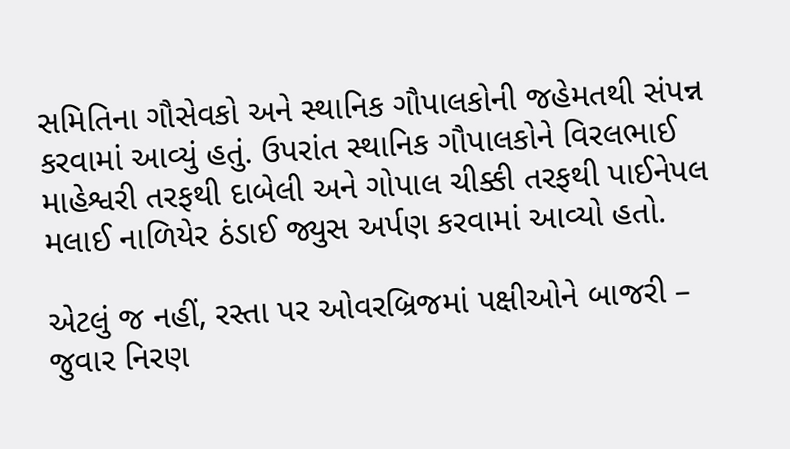સમિતિના ગૌસેવકો અને સ્થાનિક ગૌપાલકોની જહેમતથી સંપન્ન કરવામાં આવ્યું હતું. ઉપરાંત સ્થાનિક ગૌપાલકોને વિરલભાઈ માહેશ્વરી તરફથી દાબેલી અને ગોપાલ ચીક્કી તરફથી પાઈનેપલ મલાઈ નાળિયેર ઠંડાઈ જ્યુસ અર્પણ કરવામાં આવ્યો હતો.

એટલું જ નહીં, રસ્તા પર ઓવરબ્રિજમાં પક્ષીઓને બાજરી – જુવાર નિરણ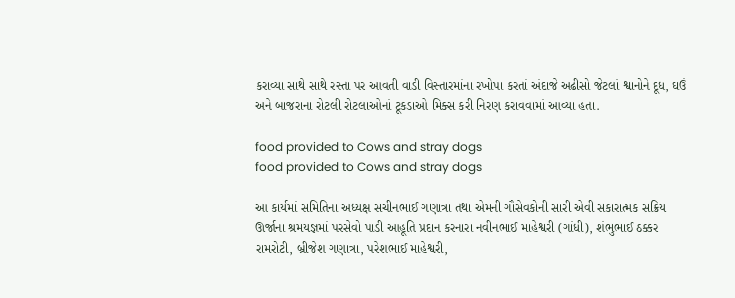કરાવ્યા સાથે સાથે રસ્તા પર આવતી વાડી વિસ્તારમાંના રખોપા કરતાં અંદાજે અઢીસો જેટલાં શ્વાનોને દૂધ, ઘઉં અને બાજરાના રોટલી રોટલાઓનાં ટૂકડાઓ મિક્સ કરી નિરણ કરાવવામાં આવ્યા હતા.

food provided to Cows and stray dogs
food provided to Cows and stray dogs

આ કાર્યમાં સમિતિના અધ્યક્ષ સચીનભાઈ ગણાત્રા તથા એમની ગૌસેવકોની સારી એવી સકારાત્મક સક્રિય ઊર્જાના શ્રમયજ્ઞમાં પરસેવો પાડી આહૂતિ પ્રદાન કરનારા નવીનભાઈ માહેશ્વરી (ગાંધી), શંભુભાઈ ઠક્કર રામરોટી, બ્રીજેશ ગણાત્રા, પરેશભાઈ માહેશ્વરી,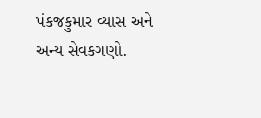પંકજકુમાર વ્યાસ અને અન્ય સેવકગણો.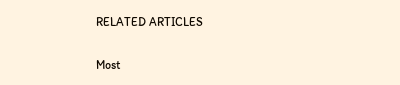RELATED ARTICLES

Most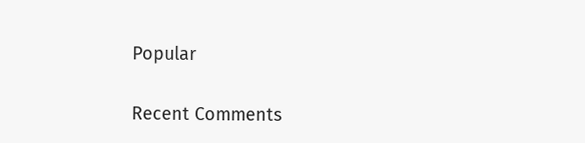Popular

Recent Comments